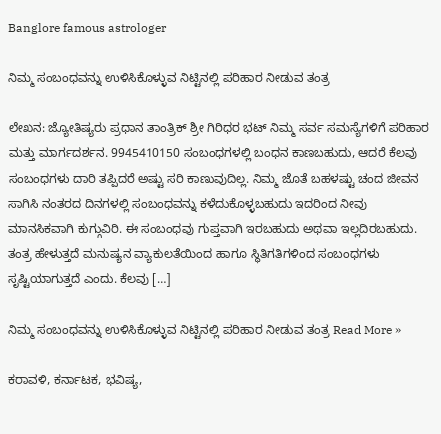Banglore famous astrologer

ನಿಮ್ಮ ಸಂಬಂಧವನ್ನು ಉಳಿಸಿಕೊಳ್ಳುವ ನಿಟ್ಟಿನಲ್ಲಿ ಪರಿಹಾರ ನೀಡುವ ತಂತ್ರ

ಲೇಖನ: ಜ್ಯೋತಿಷ್ಯರು ಪ್ರಧಾನ ತಾಂತ್ರಿಕ್ ಶ್ರೀ ಗಿರಿಧರ ಭಟ್ ನಿಮ್ಮ ಸರ್ವ ಸಮಸ್ಯೆಗಳಿಗೆ ಪರಿಹಾರ ಮತ್ತು ಮಾರ್ಗದರ್ಶನ. 9945410150 ಸಂಬಂಧಗಳಲ್ಲಿ ಬಂಧನ ಕಾಣಬಹುದು, ಆದರೆ ಕೆಲವು ಸಂಬಂಧಗಳು ದಾರಿ ತಪ್ಪಿದರೆ ಅಷ್ಟು ಸರಿ ಕಾಣುವುದಿಲ್ಲ. ನಿಮ್ಮ ಜೊತೆ ಬಹಳಷ್ಟು ಚಂದ ಜೀವನ ಸಾಗಿಸಿ ನಂತರದ ದಿನಗಳಲ್ಲಿ ಸಂಬಂಧವನ್ನು ಕಳೆದುಕೊಳ್ಳಬಹುದು ಇದರಿಂದ ನೀವು ಮಾನಸಿಕವಾಗಿ ಕುಗ್ಗುವಿರಿ. ಈ ಸಂಬಂಧವು ಗುಪ್ತವಾಗಿ ಇರಬಹುದು ಅಥವಾ ಇಲ್ಲದಿರಬಹುದು. ತಂತ್ರ ಹೇಳುತ್ತದೆ ಮನುಷ್ಯನ ವ್ಯಾಕುಲತೆಯಿಂದ ಹಾಗೂ ಸ್ಥಿತಿಗತಿಗಳಿಂದ ಸಂಬಂಧಗಳು ಸೃಷ್ಟಿಯಾಗುತ್ತದೆ ಎಂದು. ಕೆಲವು […]

ನಿಮ್ಮ ಸಂಬಂಧವನ್ನು ಉಳಿಸಿಕೊಳ್ಳುವ ನಿಟ್ಟಿನಲ್ಲಿ ಪರಿಹಾರ ನೀಡುವ ತಂತ್ರ Read More »

ಕರಾವಳಿ, ಕರ್ನಾಟಕ, ಭವಿಷ್ಯ,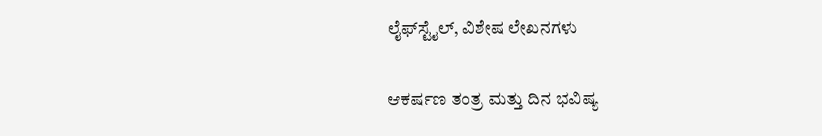ಲೈಫ್‍ಸ್ಟೈಲ್, ವಿಶೇಷ ಲೇಖನಗಳು

ಆಕರ್ಷಣ ತಂತ್ರ ಮತ್ತು ದಿನ ಭವಿಷ್ಯ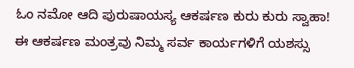ಓಂ ನಮೋ ಆದಿ ಪುರುಷಾಯಸ್ಯ ಆಕರ್ಷಣ ಕುರು ಕುರು ಸ್ವಾಹಾ! ಈ ಆಕರ್ಷಣ ಮಂತ್ರವು ನಿಮ್ಮ ಸರ್ವ ಕಾರ್ಯಗಳಿಗೆ ಯಶಸ್ಸು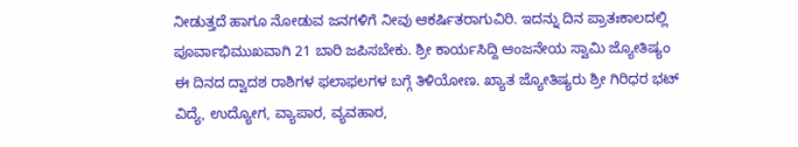ನೀಡುತ್ತದೆ ಹಾಗೂ ನೋಡುವ ಜನಗಳಿಗೆ ನೀವು ಆಕರ್ಷಿತರಾಗುವಿರಿ. ಇದನ್ನು ದಿನ ಪ್ರಾತಃಕಾಲದಲ್ಲಿ ಪೂರ್ವಾಭಿಮುಖವಾಗಿ 21 ಬಾರಿ ಜಪಿಸಬೇಕು. ಶ್ರೀ ಕಾರ್ಯಸಿದ್ದಿ ಆಂಜನೇಯ ಸ್ವಾಮಿ ಜ್ಯೋತಿಷ್ಯಂ ಈ ದಿನದ ದ್ವಾದಶ ರಾಶಿಗಳ ಫಲಾಫಲಗಳ ಬಗ್ಗೆ ತಿಳಿಯೋಣ. ಖ್ಯಾತ ಜ್ಯೋತಿಷ್ಯರು ಶ್ರೀ ಗಿರಿಧರ ಭಟ್ ವಿದ್ಯೆ, ಉದ್ಯೋಗ, ವ್ಯಾಪಾರ, ವ್ಯವಹಾರ,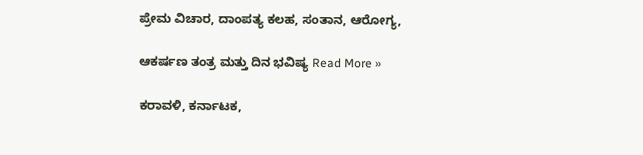ಪ್ರೇಮ ವಿಚಾರ, ದಾಂಪತ್ಯ ಕಲಹ, ಸಂತಾನ, ಆರೋಗ್ಯ,

ಆಕರ್ಷಣ ತಂತ್ರ ಮತ್ತು ದಿನ ಭವಿಷ್ಯ Read More »

ಕರಾವಳಿ, ಕರ್ನಾಟಕ,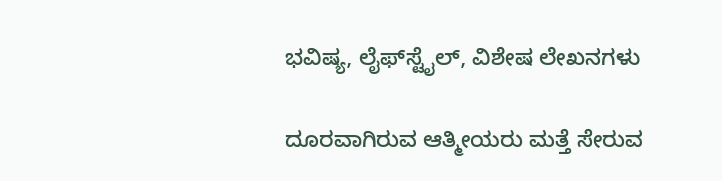ಭವಿಷ್ಯ, ಲೈಫ್‍ಸ್ಟೈಲ್, ವಿಶೇಷ ಲೇಖನಗಳು

ದೂರವಾಗಿರುವ ಆತ್ಮೀಯರು ಮತ್ತೆ ಸೇರುವ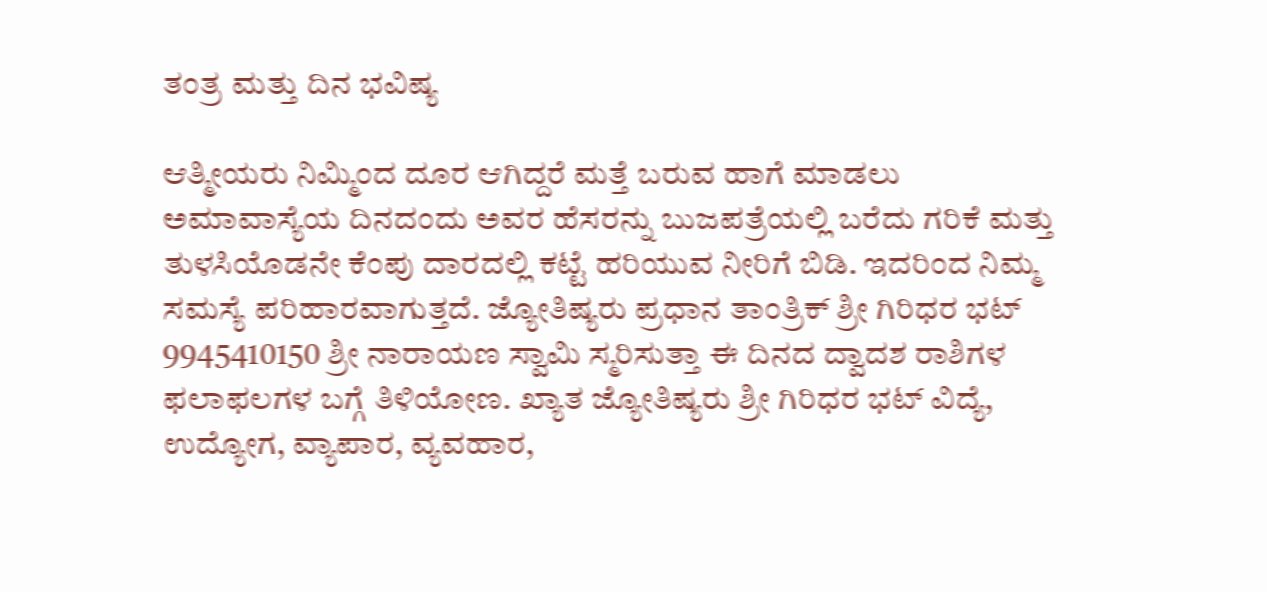ತಂತ್ರ ಮತ್ತು ದಿನ ಭವಿಷ್ಯ

ಆತ್ಮೀಯರು ನಿಮ್ಮಿಂದ ದೂರ ಆಗಿದ್ದರೆ ಮತ್ತೆ ಬರುವ ಹಾಗೆ ಮಾಡಲು ಅಮಾವಾಸ್ಯೆಯ ದಿನದಂದು ಅವರ ಹೆಸರನ್ನು ಬುಜಪತ್ರೆಯಲ್ಲಿ ಬರೆದು ಗರಿಕೆ ಮತ್ತು ತುಳಸಿಯೊಡನೇ ಕೆಂಪು ದಾರದಲ್ಲಿ ಕಟ್ಟೆ ಹರಿಯುವ ನೀರಿಗೆ ಬಿಡಿ. ಇದರಿಂದ ನಿಮ್ಮ ಸಮಸ್ಯೆ ಪರಿಹಾರವಾಗುತ್ತದೆ. ಜ್ಯೋತಿಷ್ಯರು ಪ್ರಧಾನ ತಾಂತ್ರಿಕ್ ಶ್ರೀ ಗಿರಿಧರ ಭಟ್ 9945410150 ಶ್ರೀ ನಾರಾಯಣ ಸ್ವಾಮಿ ಸ್ಮರಿಸುತ್ತಾ ಈ ದಿನದ ದ್ವಾದಶ ರಾಶಿಗಳ ಫಲಾಫಲಗಳ ಬಗ್ಗೆ ತಿಳಿಯೋಣ. ಖ್ಯಾತ ಜ್ಯೋತಿಷ್ಯರು ಶ್ರೀ ಗಿರಿಧರ ಭಟ್ ವಿದ್ಯೆ, ಉದ್ಯೋಗ, ವ್ಯಾಪಾರ, ವ್ಯವಹಾರ,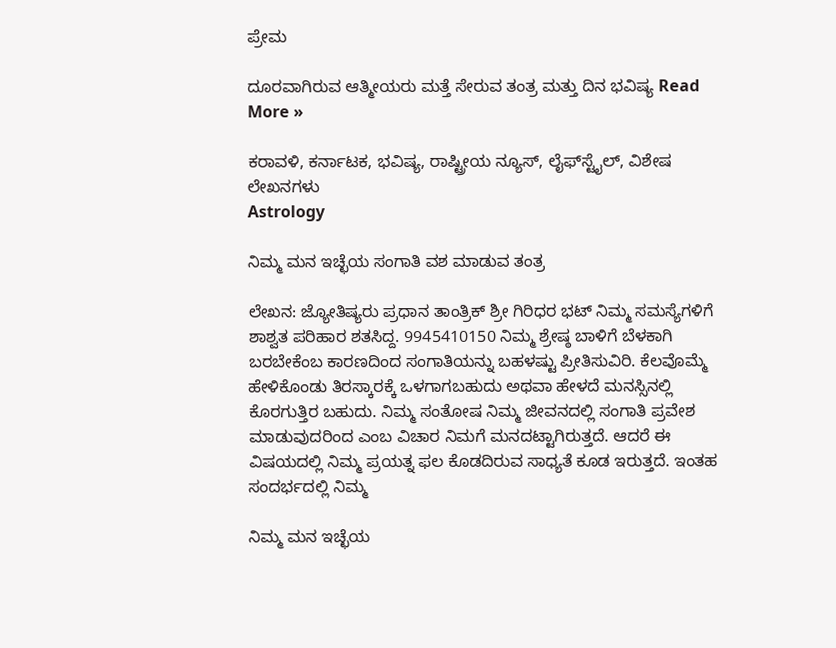ಪ್ರೇಮ

ದೂರವಾಗಿರುವ ಆತ್ಮೀಯರು ಮತ್ತೆ ಸೇರುವ ತಂತ್ರ ಮತ್ತು ದಿನ ಭವಿಷ್ಯ Read More »

ಕರಾವಳಿ, ಕರ್ನಾಟಕ, ಭವಿಷ್ಯ, ರಾಷ್ಟ್ರೀಯ ನ್ಯೂಸ್, ಲೈಫ್‍ಸ್ಟೈಲ್, ವಿಶೇಷ ಲೇಖನಗಳು
Astrology

ನಿಮ್ಮ ಮನ ಇಚ್ಛೆಯ ಸಂಗಾತಿ ವಶ ಮಾಡುವ ತಂತ್ರ

ಲೇಖನ: ಜ್ಯೋತಿಷ್ಯರು ಪ್ರಧಾನ ತಾಂತ್ರಿಕ್ ಶ್ರೀ ಗಿರಿಧರ ಭಟ್ ನಿಮ್ಮ ಸಮಸ್ಯೆಗಳಿಗೆ ಶಾಶ್ವತ ಪರಿಹಾರ ಶತಸಿದ್ದ. 9945410150 ನಿಮ್ಮ ಶ್ರೇಷ್ಠ ಬಾಳಿಗೆ ಬೆಳಕಾಗಿ ಬರಬೇಕೆಂಬ ಕಾರಣದಿಂದ ಸಂಗಾತಿಯನ್ನು ಬಹಳಷ್ಟು ಪ್ರೀತಿಸುವಿರಿ. ಕೆಲವೊಮ್ಮೆ ಹೇಳಿಕೊಂಡು ತಿರಸ್ಕಾರಕ್ಕೆ ಒಳಗಾಗಬಹುದು ಅಥವಾ ಹೇಳದೆ ಮನಸ್ಸಿನಲ್ಲಿ ಕೊರಗುತ್ತಿರ ಬಹುದು. ನಿಮ್ಮ ಸಂತೋಷ ನಿಮ್ಮ ಜೀವನದಲ್ಲಿ ಸಂಗಾತಿ ಪ್ರವೇಶ ಮಾಡುವುದರಿಂದ ಎಂಬ ವಿಚಾರ ನಿಮಗೆ ಮನದಟ್ಟಾಗಿರುತ್ತದೆ. ಆದರೆ ಈ ವಿಷಯದಲ್ಲಿ ನಿಮ್ಮ ಪ್ರಯತ್ನ ಫಲ ಕೊಡದಿರುವ ಸಾಧ್ಯತೆ ಕೂಡ ಇರುತ್ತದೆ. ಇಂತಹ ಸಂದರ್ಭದಲ್ಲಿ ನಿಮ್ಮ

ನಿಮ್ಮ ಮನ ಇಚ್ಛೆಯ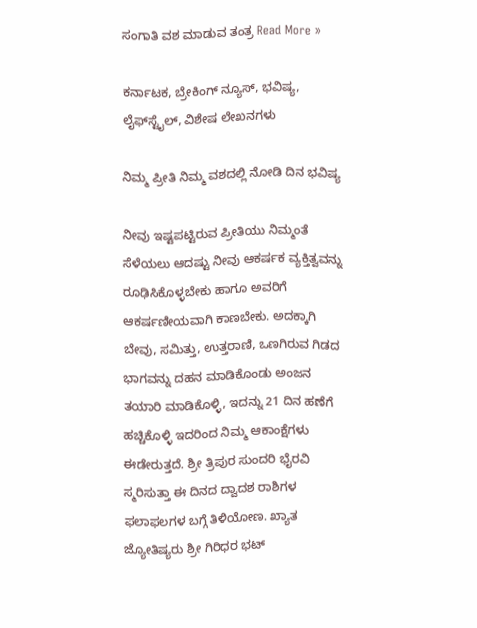ಸಂಗಾತಿ ವಶ ಮಾಡುವ ತಂತ್ರ Read More »

ಕರ್ನಾಟಕ, ಬ್ರೇಕಿಂಗ್ ನ್ಯೂಸ್, ಭವಿಷ್ಯ, ಲೈಫ್‍ಸ್ಟೈಲ್, ವಿಶೇಷ ಲೇಖನಗಳು

ನಿಮ್ಮ ಪ್ರೀತಿ ನಿಮ್ಮ ವಶದಲ್ಲಿ ನೋಡಿ ದಿನ ಭವಿಷ್ಯ

ನೀವು ಇಷ್ಟಪಟ್ಟಿರುವ ಪ್ರೀತಿಯು ನಿಮ್ಮಂತೆ ಸೆಳೆಯಲು ಆದಷ್ಟು ನೀವು ಆಕರ್ಷಕ ವ್ಯಕ್ತಿತ್ವವನ್ನು ರೂಢಿಸಿಕೊಳ್ಳಬೇಕು ಹಾಗೂ ಅವರಿಗೆ ಆಕರ್ಷಣೀಯವಾಗಿ ಕಾಣಬೇಕು. ಅದಕ್ಕಾಗಿ ಬೇವು, ಸಮಿತ್ತು, ಉತ್ತರಾಣಿ, ಒಣಗಿರುವ ಗಿಡದ ಭಾಗವನ್ನು ದಹನ ಮಾಡಿಕೊಂಡು ಅಂಜನ ತಯಾರಿ ಮಾಡಿಕೊಳ್ಳಿ, ಇದನ್ನು 21 ದಿನ ಹಣೆಗೆ ಹಚ್ಚಿಕೊಳ್ಳಿ ಇದರಿಂದ ನಿಮ್ಮ ಆಕಾಂಕ್ಷೆಗಳು ಈಡೇರುತ್ತದೆ. ಶ್ರೀ ತ್ರಿಪುರ ಸುಂದರಿ ಭೈರವಿ ಸ್ಮರಿಸುತ್ತಾ ಈ ದಿನದ ದ್ವಾದಶ ರಾಶಿಗಳ ಫಲಾಫಲಗಳ ಬಗ್ಗೆ ತಿಳಿಯೋಣ. ಖ್ಯಾತ ಜ್ಯೋತಿಷ್ಯರು ಶ್ರೀ ಗಿರಿಧರ ಭಟ್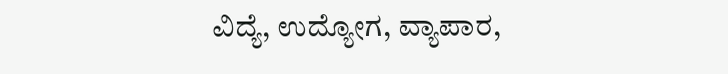ವಿದ್ಯೆ, ಉದ್ಯೋಗ, ವ್ಯಾಪಾರ,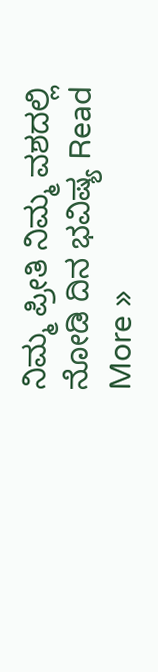ನಿಮ್ಮ ಪ್ರೀತಿ ನಿಮ್ಮ ವಶದಲ್ಲಿ ನೋಡಿ ದಿನ ಭವಿಷ್ಯ Read More »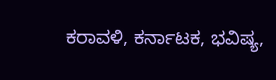ಕರಾವಳಿ, ಕರ್ನಾಟಕ, ಭವಿಷ್ಯ,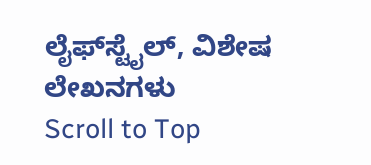ಲೈಫ್‍ಸ್ಟೈಲ್, ವಿಶೇಷ ಲೇಖನಗಳು
Scroll to Top